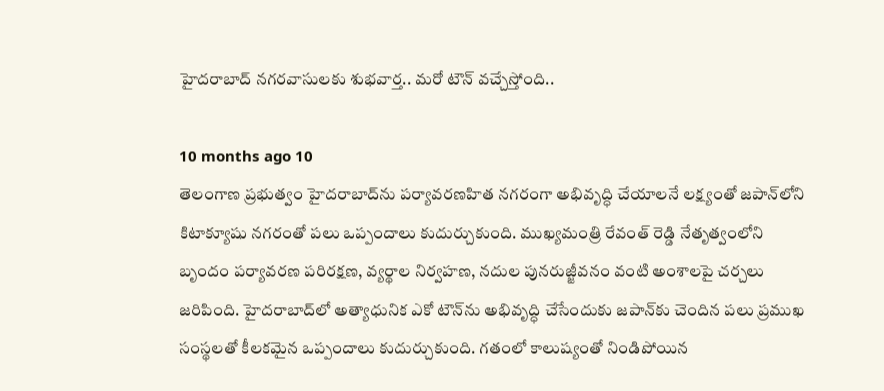హైదరాబాద్ నగరవాసులకు శుభవార్త.. మరో టౌన్ వచ్చేస్తోంది..

10 months ago 10
తెలంగాణ ప్రభుత్వం హైదరాబాద్‌ను పర్యావరణహిత నగరంగా అభివృద్ధి చేయాలనే లక్ష్యంతో జపాన్‌లోని కిటాక్యూషు నగరంతో పలు ఒప్పందాలు కుదుర్చుకుంది. ముఖ్యమంత్రి రేవంత్ రెడ్డి నేతృత్వంలోని బృందం పర్యావరణ పరిరక్షణ, వ్యర్థాల నిర్వహణ, నదుల పునరుజ్జీవనం వంటి అంశాలపై చర్చలు జరిపింది. హైదరాబాద్‌లో అత్యాధునిక ఎకో టౌన్‌ను అభివృద్ధి చేసేందుకు జపాన్‌కు చెందిన పలు ప్రముఖ సంస్థలతో కీలకమైన ఒప్పందాలు కుదుర్చుకుంది. గతంలో కాలుష్యంతో నిండిపోయిన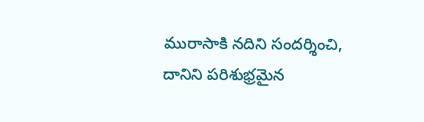మురాసాకి నదిని సందర్శించి, దానిని పరిశుభ్రమైన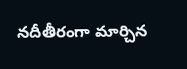నదీతీరంగా మార్చిన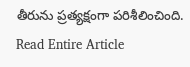తీరును ప్రత్యక్షంగా పరిశీలించింది.
Read Entire Article